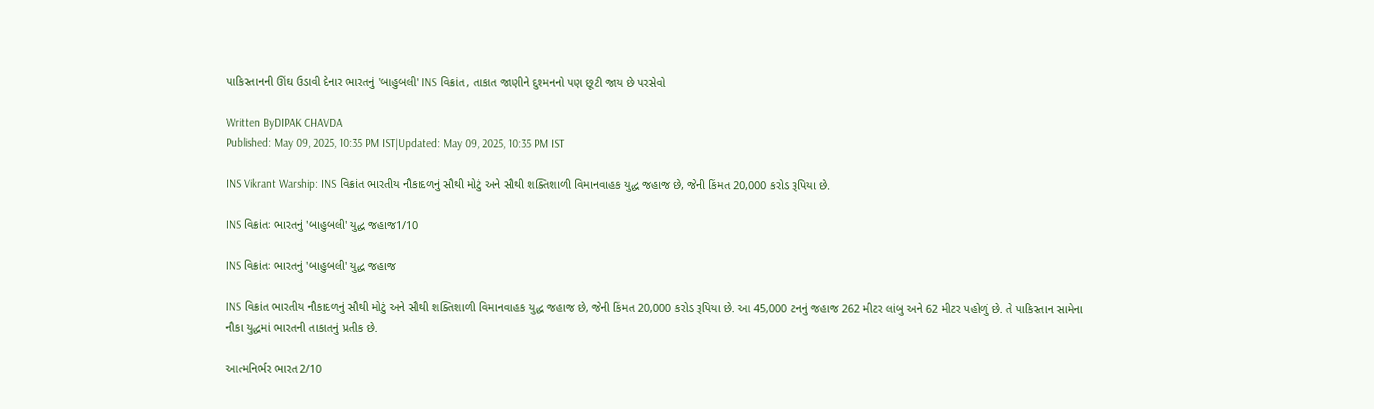પાકિસ્તાનની ઊંઘ ઉડાવી દેનાર ભારતનું 'બાહુબલી' INS વિક્રાંત, તાકાત જાણીને દુશ્મનનો પણ છૂટી જાય છે પરસેવો

Written ByDIPAK CHAVDA
Published: May 09, 2025, 10:35 PM IST|Updated: May 09, 2025, 10:35 PM IST

INS Vikrant Warship: INS વિક્રાંત ભારતીય નૌકાદળનું સૌથી મોટું અને સૌથી શક્તિશાળી વિમાનવાહક યુદ્ધ જહાજ છે, જેની કિંમત 20,000 કરોડ રૂપિયા છે.

INS વિક્રાંતઃ ભારતનું 'બાહુબલી' યુદ્ધ જહાજ1/10

INS વિક્રાંતઃ ભારતનું 'બાહુબલી' યુદ્ધ જહાજ

INS વિક્રાંત ભારતીય નૌકાદળનું સૌથી મોટું અને સૌથી શક્તિશાળી વિમાનવાહક યુદ્ધ જહાજ છે, જેની કિંમત 20,000 કરોડ રૂપિયા છે. આ 45,000 ટનનું જહાજ 262 મીટર લાંબુ અને 62 મીટર પહોળું છે. તે પાકિસ્તાન સામેના નૌકા યુદ્ધમાં ભારતની તાકાતનું પ્રતીક છે.

આત્મનિર્ભર ભારત2/10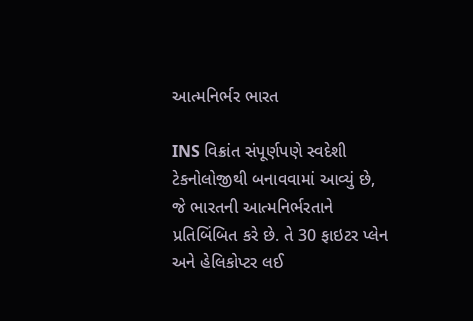આત્મનિર્ભર ભારત

INS વિક્રાંત સંપૂર્ણપણે સ્વદેશી ટેકનોલોજીથી બનાવવામાં આવ્યું છે, જે ભારતની આત્મનિર્ભરતાને પ્રતિબિંબિત કરે છે. તે 30 ફાઇટર પ્લેન અને હેલિકોપ્ટર લઈ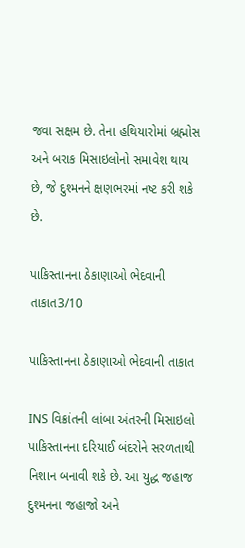જવા સક્ષમ છે. તેના હથિયારોમાં બ્રહ્મોસ અને બરાક મિસાઇલોનો સમાવેશ થાય છે, જે દુશ્મનને ક્ષણભરમાં નષ્ટ કરી શકે છે.

પાકિસ્તાનના ઠેકાણાઓ ભેદવાની તાકાત3/10

પાકિસ્તાનના ઠેકાણાઓ ભેદવાની તાકાત

INS વિક્રાંતની લાંબા અંતરની મિસાઇલો પાકિસ્તાનના દરિયાઈ બંદરોને સરળતાથી નિશાન બનાવી શકે છે. આ યુદ્ધ જહાજ દુશ્મનના જહાજો અને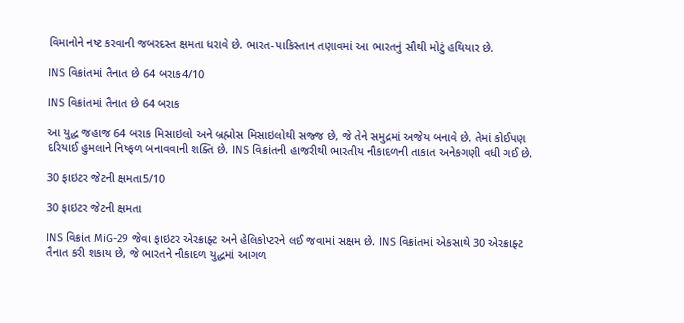વિમાનોને નષ્ટ કરવાની જબરદસ્ત ક્ષમતા ધરાવે છે. ભારત-પાકિસ્તાન તણાવમાં આ ભારતનું સૌથી મોટું હથિયાર છે.

INS વિક્રાંતમાં તૈનાત છે 64 બરાક4/10

INS વિક્રાંતમાં તૈનાત છે 64 બરાક

આ યુદ્ધ જહાજ 64 બરાક મિસાઇલો અને બ્રહ્મોસ મિસાઇલોથી સજ્જ છે, જે તેને સમુદ્રમાં અજેય બનાવે છે. તેમાં કોઈપણ દરિયાઈ હુમલાને નિષ્ફળ બનાવવાની શક્તિ છે. INS વિક્રાંતની હાજરીથી ભારતીય નૌકાદળની તાકાત અનેકગણી વધી ગઈ છે.

30 ફાઇટર જેટની ક્ષમતા5/10

30 ફાઇટર જેટની ક્ષમતા

INS વિક્રાંત MiG-29 જેવા ફાઇટર એરક્રાફ્ટ અને હેલિકોપ્ટરને લઈ જવામાં સક્ષમ છે. INS વિક્રાંતમાં એકસાથે 30 એરક્રાફ્ટ તૈનાત કરી શકાય છે, જે ભારતને નૌકાદળ યુદ્ધમાં આગળ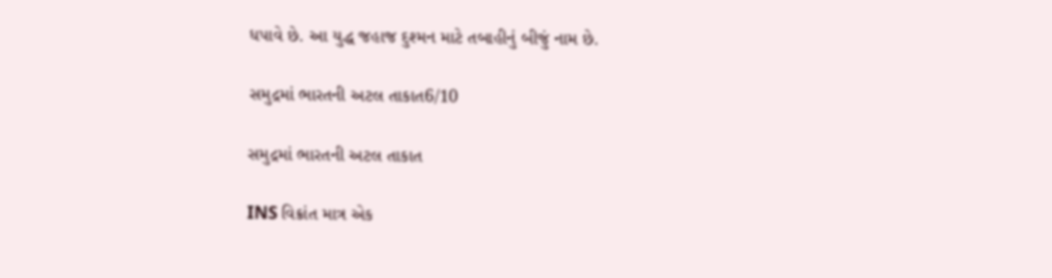ધપાવે છે. આ યુદ્ધ જહાજ દુશ્મન માટે તબાહીનું બીજું નામ છે.

સમુદ્રમાં ભારતની અટલ તાકાત6/10

સમુદ્રમાં ભારતની અટલ તાકાત

INS વિક્રાંત માત્ર એક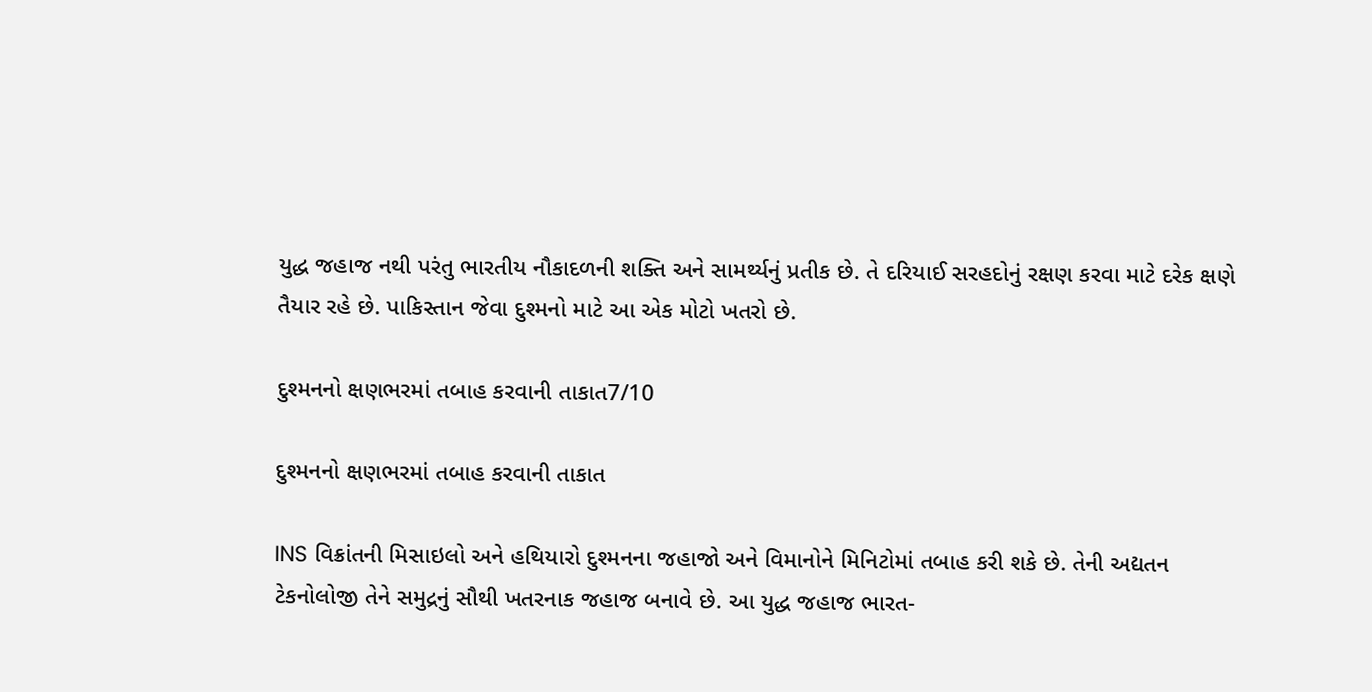યુદ્ધ જહાજ નથી પરંતુ ભારતીય નૌકાદળની શક્તિ અને સામર્થ્યનું પ્રતીક છે. તે દરિયાઈ સરહદોનું રક્ષણ કરવા માટે દરેક ક્ષણે તૈયાર રહે છે. પાકિસ્તાન જેવા દુશ્મનો માટે આ એક મોટો ખતરો છે.

દુશ્મનનો ક્ષણભરમાં તબાહ કરવાની તાકાત7/10

દુશ્મનનો ક્ષણભરમાં તબાહ કરવાની તાકાત

INS વિક્રાંતની મિસાઇલો અને હથિયારો દુશ્મનના જહાજો અને વિમાનોને મિનિટોમાં તબાહ કરી શકે છે. તેની અદ્યતન ટેકનોલોજી તેને સમુદ્રનું સૌથી ખતરનાક જહાજ બનાવે છે. આ યુદ્ધ જહાજ ભારત-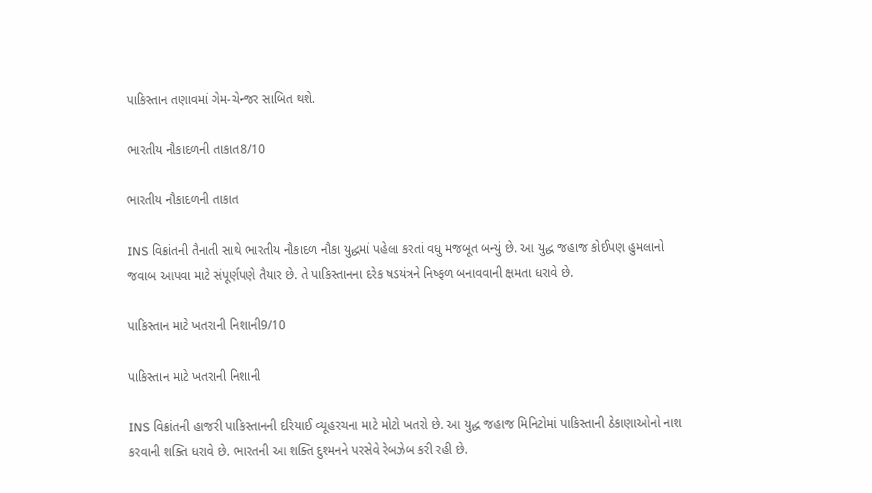પાકિસ્તાન તણાવમાં ગેમ-ચેન્જર સાબિત થશે.

ભારતીય નૌકાદળની તાકાત8/10

ભારતીય નૌકાદળની તાકાત

INS વિક્રાંતની તૈનાતી સાથે ભારતીય નૌકાદળ નૌકા યુદ્ધમાં પહેલા કરતાં વધુ મજબૂત બન્યું છે. આ યુદ્ધ જહાજ કોઈપણ હુમલાનો જવાબ આપવા માટે સંપૂર્ણપણે તૈયાર છે. તે પાકિસ્તાનના દરેક ષડયંત્રને નિષ્ફળ બનાવવાની ક્ષમતા ધરાવે છે.

પાકિસ્તાન માટે ખતરાની નિશાની9/10

પાકિસ્તાન માટે ખતરાની નિશાની

INS વિક્રાંતની હાજરી પાકિસ્તાનની દરિયાઈ વ્યૂહરચના માટે મોટો ખતરો છે. આ યુદ્ધ જહાજ મિનિટોમાં પાકિસ્તાની ઠેકાણાઓનો નાશ કરવાની શક્તિ ધરાવે છે. ભારતની આ શક્તિ દુશ્મનને પરસેવે રેબઝેબ કરી રહી છે.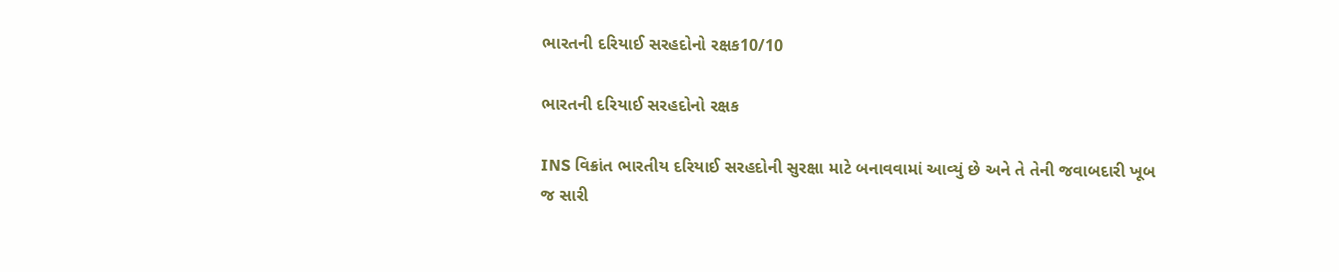ભારતની દરિયાઈ સરહદોનો રક્ષક10/10

ભારતની દરિયાઈ સરહદોનો રક્ષક

INS વિક્રાંત ભારતીય દરિયાઈ સરહદોની સુરક્ષા માટે બનાવવામાં આવ્યું છે અને તે તેની જવાબદારી ખૂબ જ સારી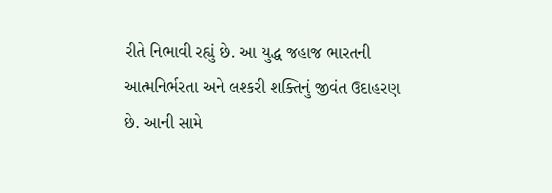રીતે નિભાવી રહ્યું છે. આ યુદ્ધ જહાજ ભારતની આત્મનિર્ભરતા અને લશ્કરી શક્તિનું જીવંત ઉદાહરણ છે. આની સામે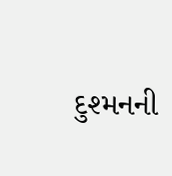દુશ્મનની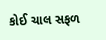કોઈ ચાલ સફળ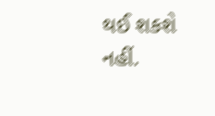થઈ શકશે નહીં.